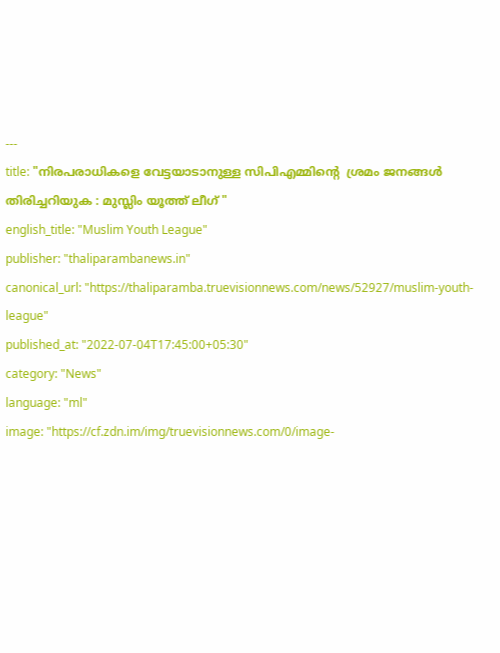---
title: "നിരപരാധികളെ വേട്ടയാടാനുള്ള സിപിഎമ്മിന്റെ  ശ്രമം ജനങ്ങൾ തിരിച്ചറിയുക : മുസ്ലിം യൂത്ത് ലീഗ് "
english_title: "Muslim Youth League"
publisher: "thaliparambanews.in"
canonical_url: "https://thaliparamba.truevisionnews.com/news/52927/muslim-youth-league"
published_at: "2022-07-04T17:45:00+05:30"
category: "News"
language: "ml"
image: "https://cf.zdn.im/img/truevisionnews.com/0/image-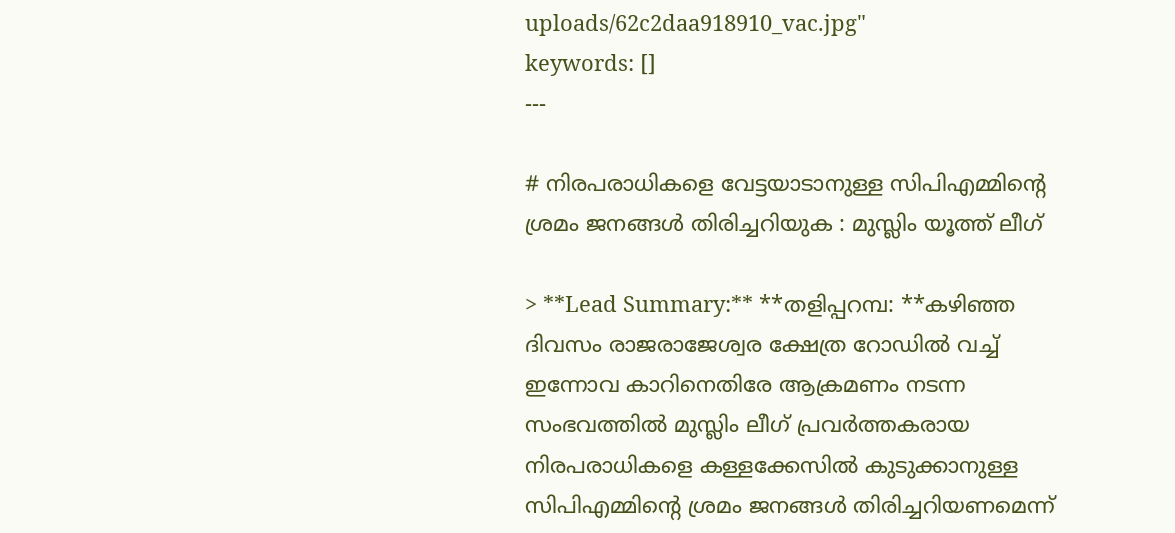uploads/62c2daa918910_vac.jpg"
keywords: []
---

# നിരപരാധികളെ വേട്ടയാടാനുള്ള സിപിഎമ്മിന്റെ  ശ്രമം ജനങ്ങൾ തിരിച്ചറിയുക : മുസ്ലിം യൂത്ത് ലീഗ്

> **Lead Summary:** **തളിപ്പറമ്പ: **കഴിഞ്ഞ ദിവസം രാജരാജേശ്വര ക്ഷേത്ര റോഡിൽ വച്ച് ഇന്നോവ കാറിനെതിരേ ആക്രമണം നടന്ന സംഭവത്തില്‍ മുസ്ലിം ലീഗ് പ്രവര്‍ത്തകരായ നിരപരാധികളെ കള്ളക്കേസില്‍ കുടുക്കാനുള്ള സിപിഎമ്മിന്റെ ശ്രമം ജനങ്ങള്‍ തിരിച്ചറിയണമെന്ന്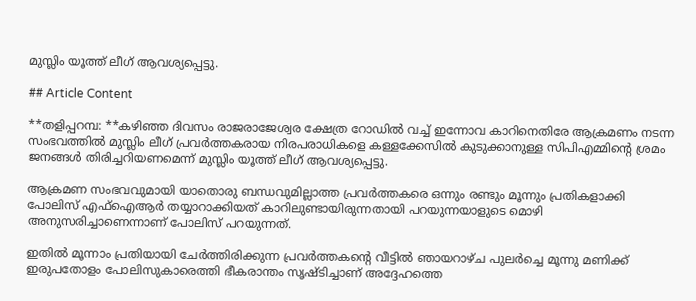മുസ്ലിം യൂത്ത് ലീഗ് ആവശ്യപ്പെട്ടു.

## Article Content

**തളിപ്പറമ്പ: **കഴിഞ്ഞ ദിവസം രാജരാജേശ്വര ക്ഷേത്ര റോഡിൽ വച്ച് ഇന്നോവ കാറിനെതിരേ ആക്രമണം നടന്ന സംഭവത്തില്‍ മുസ്ലിം ലീഗ് പ്രവര്‍ത്തകരായ നിരപരാധികളെ കള്ളക്കേസില്‍ കുടുക്കാനുള്ള സിപിഎമ്മിന്റെ ശ്രമം ജനങ്ങള്‍ തിരിച്ചറിയണമെന്ന് മുസ്ലിം യൂത്ത് ലീഗ് ആവശ്യപ്പെട്ടു.

ആക്രമണ സംഭവവുമായി യാതൊരു ബന്ധവുമില്ലാത്ത പ്രവര്‍ത്തകരെ ഒന്നും രണ്ടും മൂന്നും പ്രതികളാക്കി പോലിസ് എഫ്‌ഐആര്‍ തയ്യാറാക്കിയത് കാറിലുണ്ടായിരുന്നതായി പറയുന്നയാളുടെ മൊഴി അനുസരിച്ചാണെന്നാണ് പോലിസ് പറയുന്നത്.

ഇതില്‍ മൂന്നാം പ്രതിയായി ചേര്‍ത്തിരിക്കുന്ന പ്രവര്‍ത്തകന്റെ വീട്ടില്‍ ഞായറാഴ്ച പുലര്‍ച്ചെ മൂന്നു മണിക്ക് ഇരുപതോളം പോലിസുകാരെത്തി ഭീകരാന്തം സൃഷ്ടിച്ചാണ് അദ്ദേഹത്തെ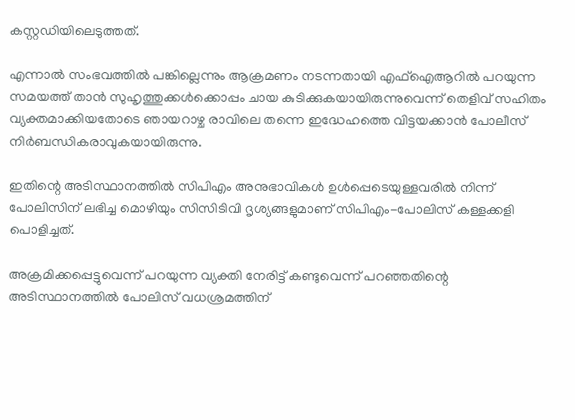കസ്റ്റഡിയിലെടുത്തത്.

എന്നാല്‍ സംഭവത്തില്‍ പങ്കില്ലെന്നും ആക്രമണം നടന്നതായി എഫ്‌ഐആറില്‍ പറയുന്ന സമയത്ത് താന്‍ സുഹൃത്തുക്കള്‍ക്കൊപ്പം ചായ കുടിക്കുകയായിരുന്നുവെന്ന് തെളിവ് സഹിതം വ്യക്തമാക്കിയതോടെ ഞായറാഴ്ച രാവിലെ തന്നെ ഇദ്ധേഹത്തെ വിട്ടയക്കാന്‍ പോലീസ് നിര്‍ബന്ധികരാവുകയായിരുന്നു.

ഇതിന്റെ അടിസ്ഥാനത്തില്‍ സിപിഎം അനുഭാവികള്‍ ഉള്‍പ്പെടെയുള്ളവരില്‍ നിന്ന് പോലിസിന് ലഭിച്ച മൊഴിയും സിസിടിവി ദൃശ്യങ്ങളുമാണ് സിപിഎം-പോലിസ് കള്ളക്കളി പൊളിച്ചത്.

അക്രമിക്കപ്പെട്ടുവെന്ന് പറയുന്ന വ്യക്തി നേരിട്ട് കണ്ടുവെന്ന് പറഞ്ഞതിന്റെ അടിസ്ഥാനത്തില്‍ പോലിസ് വധശ്രമത്തിന്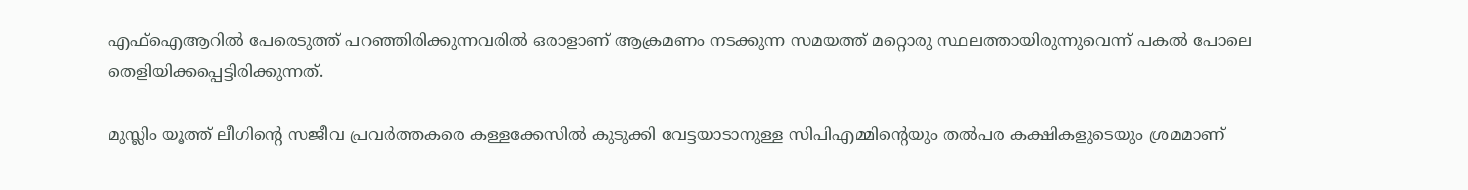എഫ്‌ഐആറില്‍ പേരെടുത്ത് പറഞ്ഞിരിക്കുന്നവരില്‍ ഒരാളാണ് ആക്രമണം നടക്കുന്ന സമയത്ത് മറ്റൊരു സ്ഥലത്തായിരുന്നുവെന്ന് പകല്‍ പോലെ തെളിയിക്കപ്പെട്ടിരിക്കുന്നത്.

മുസ്ലിം യൂത്ത് ലീഗിന്റെ സജീവ പ്രവര്‍ത്തകരെ കള്ളക്കേസില്‍ കുടുക്കി വേട്ടയാടാനുള്ള സിപിഎമ്മിന്റെയും തല്‍പര കക്ഷികളുടെയും ശ്രമമാണ്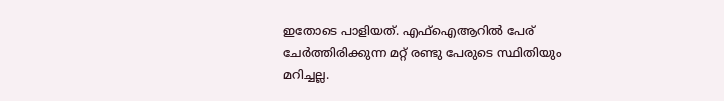ഇതോടെ പാളിയത്. എഫ്‌ഐആറില്‍ പേര് ചേര്‍ത്തിരിക്കുന്ന മറ്റ് രണ്ടു പേരുടെ സ്ഥിതിയും മറിച്ചല്ല.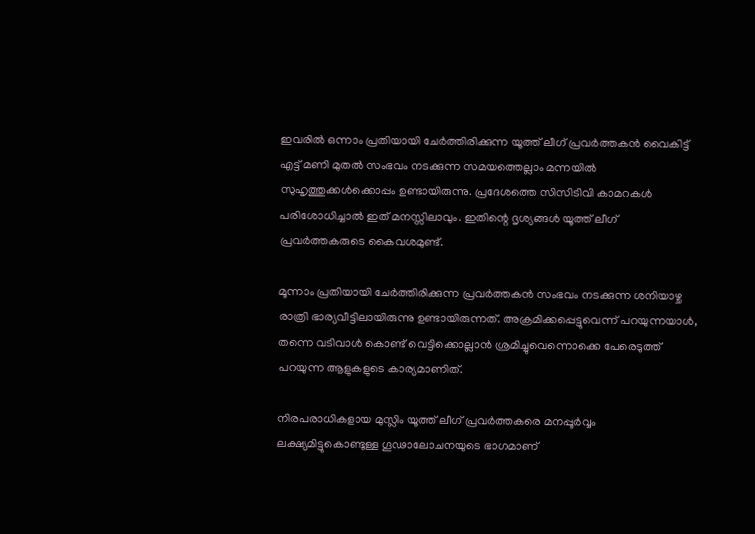ഇവരില്‍ ഒന്നാം പ്രതിയായി ചേര്‍ത്തിരിക്കുന്ന യൂത്ത് ലീഗ് പ്രവർത്തകൻ വൈകിട്ട് എട്ട് മണി മുതല്‍ സംഭവം നടക്കുന്ന സമയത്തെല്ലാം മന്നയില്‍ സുഹൃത്തുക്കള്‍ക്കൊപ്പം ഉണ്ടായിരുന്നു. പ്രദേശത്തെ സിസിടിവി കാമറകള്‍ പരിശോധിച്ചാല്‍ ഇത് മനസ്സിലാവും. ഇതിന്റെ ദൃശ്യങ്ങള്‍ യൂത്ത് ലീഗ് പ്രവര്‍ത്തകരുടെ കൈവശമുണ്ട്.

മൂന്നാം പ്രതിയായി ചേര്‍ത്തിരിക്കുന്ന പ്രവർത്തകൻ സംഭവം നടക്കുന്ന ശനിയാഴ്ച രാത്രി ഭാര്യവീട്ടിലായിരുന്നു ഉണ്ടായിരുന്നത്. അക്രമിക്കപ്പെട്ടുവെന്ന് പറയുന്നയാൾ, തന്നെ വടിവാള്‍ കൊണ്ട് വെട്ടിക്കൊല്ലാന്‍ ശ്രമിച്ചുവെന്നൊക്കെ പേരെടുത്ത് പറയുന്ന ആളുകളുടെ കാര്യമാണിത്.

നിരപരാധികളായ മുസ്ലിം യൂത്ത് ലീഗ് പ്രവര്‍ത്തകരെ മനപ്പൂര്‍വ്വം ലക്ഷ്യമിട്ടുകൊണ്ടുള്ള ഗൂഢാലോചനയുടെ ഭാഗമാണ്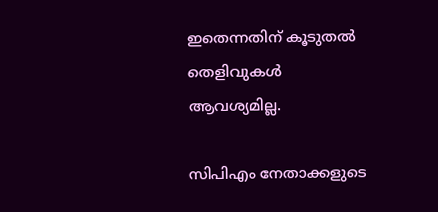ഇതെന്നതിന് കൂടുതല്‍ തെളിവുകള്‍ ആവശ്യമില്ല.

സിപിഎം നേതാക്കളുടെ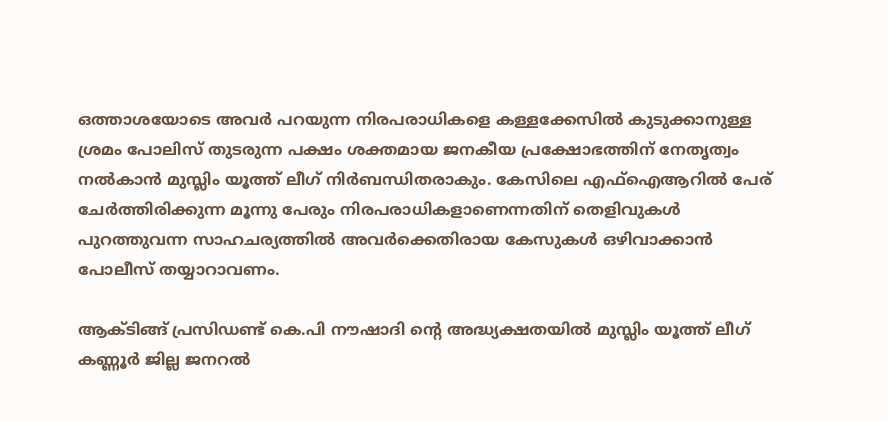ഒത്താശയോടെ അവര്‍ പറയുന്ന നിരപരാധികളെ കള്ളക്കേസില്‍ കുടുക്കാനുള്ള ശ്രമം പോലിസ് തുടരുന്ന പക്ഷം ശക്തമായ ജനകീയ പ്രക്ഷോഭത്തിന് നേതൃത്വം നല്‍കാന്‍ മുസ്ലിം യൂത്ത് ലീഗ് നിര്‍ബന്ധിതരാകും. കേസിലെ എഫ്‌ഐആറില്‍ പേര് ചേര്‍ത്തിരിക്കുന്ന മൂന്നു പേരും നിരപരാധികളാണെന്നതിന് തെളിവുകള്‍ പുറത്തുവന്ന സാഹചര്യത്തില്‍ അവര്‍ക്കെതിരായ കേസുകള്‍ ഒഴിവാക്കാൻ പോലീസ് തയ്യാറാവണം.

ആക്ടിങ്ങ് പ്രസിഡണ്ട് കെ.പി നൗഷാദി ൻ്റെ അദ്ധ്യക്ഷതയിൽ മുസ്ലിം യൂത്ത് ലീഗ് കണ്ണൂർ ജില്ല ജനറൽ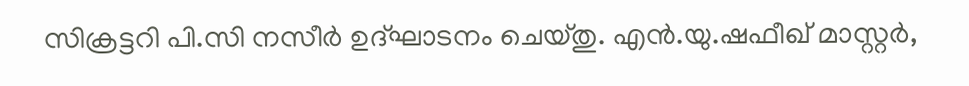സിക്രട്ടറി പി.സി നസീർ ഉദ്ഘാടനം ചെയ്തു. എൻ.യു.ഷഫീഖ് മാസ്റ്റർ,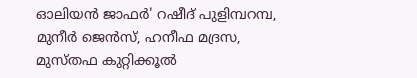ഓലിയൻ ജാഫർ' റഷീദ് പുളിമ്പറമ്പ, മുനീർ ജെൻസ്, ഹനീഫ മദ്രസ, മുസ്തഫ കുറ്റിക്കൂൽ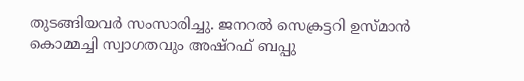തുടങ്ങിയവർ സംസാരിച്ചു. ജനറൽ സെക്രട്ടറി ഉസ്മാൻ കൊമ്മച്ചി സ്വാഗതവും അഷ്റഫ് ബപ്പു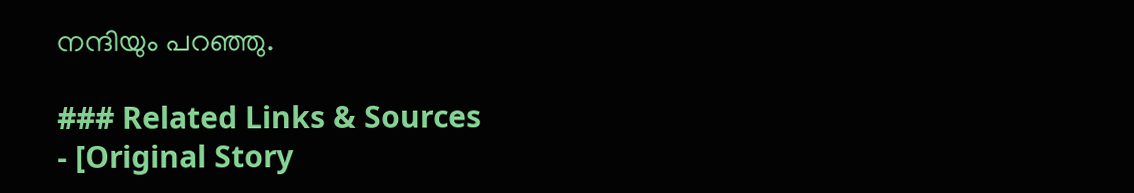നന്ദിയും പറഞ്ഞു.

### Related Links & Sources
- [Original Story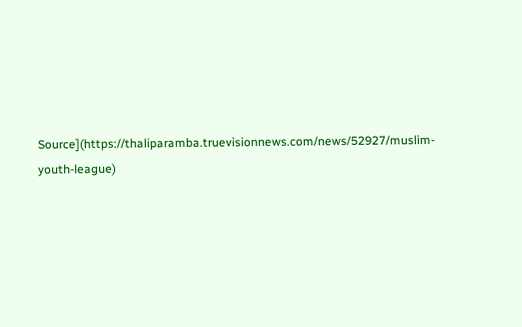Source](https://thaliparamba.truevisionnews.com/news/52927/muslim-youth-league)